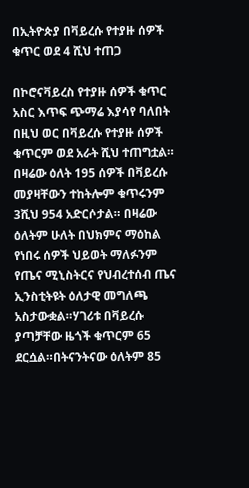በኢትዮጵያ በቫይረሱ የተያዙ ሰዎች ቁጥር ወደ 4 ሺህ ተጠጋ

በኮሮናቫይረስ የተያዙ ሰዎች ቁጥር አስር እጥፍ ጭማሬ እያሳየ ባለበት በዚህ ወር በቫይረሱ የተያዙ ሰዎች ቁጥርም ወደ አራት ሺህ ተጠግቷል። በዛሬው ዕለት 195 ሰዎች በቫይረሱ መያዛቸውን ተከትሎም ቁጥሩንም 3ሺህ 954 አድርሶታል። በዛሬው ዕለትም ሁለት በህክምና ማዕከል የነበሩ ሰዎች ህይወት ማለፉንም የጤና ሚኒስትርና የህብረተሰብ ጤና ኢንስቲትዩት ዕለታዊ መግለጫ አስታውቋል።ሃገሪቱ በቫይረሱ ያጣቻቸው ዜጎች ቁጥርም 65 ደርሷል።በትናንትናው ዕለትም 85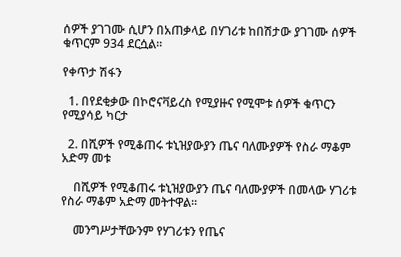ሰዎች ያገገሙ ሲሆን በአጠቃላይ በሃገሪቱ ከበሽታው ያገገሙ ሰዎች ቁጥርም 934 ደርሷል።

የቀጥታ ሽፋን

  1. በየደቂቃው በኮሮናቫይረስ የሚያዙና የሚሞቱ ሰዎች ቁጥርን የሚያሳይ ካርታ

  2. በሺዎች የሚቆጠሩ ቱኒዝያውያን ጤና ባለሙያዎች የስራ ማቆም አድማ መቱ

    በሺዎች የሚቆጠሩ ቱኒዝያውያን ጤና ባለሙያዎች በመላው ሃገሪቱ የስራ ማቆም አድማ መትተዋል።

    መንግሥታቸውንም የሃገሪቱን የጤና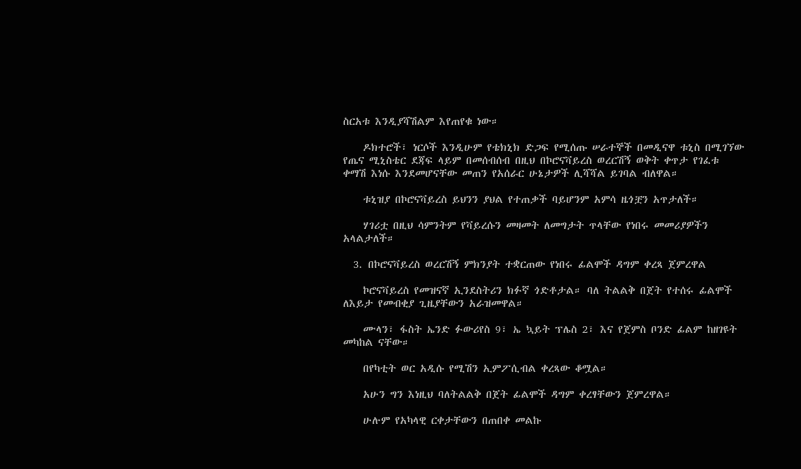ስርአቱ እንዲያሻሽልም እየጠየቁ ነው።

    ዶክተሮች፣ ነርሶች እንዲሁም የቴክኒክ ድጋፍ የሚሰጡ ሠራተኞች በመዲናዋ ቱኒስ በሚገኘው የጤና ሚኒስቴር ደጃፍ ላይም በመሰብሰብ በዚህ በኮሮናቫይረስ ወረርሽኝ ወቅት ቀጥታ የገፈቱ ቀማሽ እነሱ እንደመሆናቸው መጠን የአሰራር ሁኔታዎች ሊሻሻል ይገባል ብለዋል።

    ቱኒዝያ በኮሮናቫይረስ ይህንን ያህል የተጠቃች ባይሆንም አምሳ ዜጎቿን አጥታለች።

    ሃገሪቷ በዚህ ሳምንትም የቫይረሱን መዛመት ለመግታት ጥላቸው የነበሩ መመሪያዎችን አላልታለች።

  3. በኮሮናቫይረስ ወረርሽኝ ምክንያት ተቋርጠው የነበሩ ፊልሞች ዳግም ቀረጻ ጀምረዋል

    ኮሮናቫይረስ የመዝናኛ ኢንደስትሪን ክፉኛ ጎድቶታል። ባለ ትልልቅ በጀት የተሰሩ ፊልሞች ለእይታ የመብቂያ ጊዜያቸውን አራዝመዋል።

    ሙላን፣ ፋስት ኤንድ ፉውሪየስ 9፣ ኤ ኳይት ፕሌስ 2፣ እና የጀምስ ቦንድ ፊልም ከዘገዩት መካከል ናቸው።

    በየካቲት ወር አዲሱ የሚሽን ኢምፖሲብል ቀረጻው ቆሟል።

    አሁን ግን እነዚህ ባለትልልቅ በጀት ፊልሞች ዳግም ቀረፃቸውን ጀምረዋል።

    ሁሉም የአካላዊ ርቀታቸውን በጠበቀ መልኩ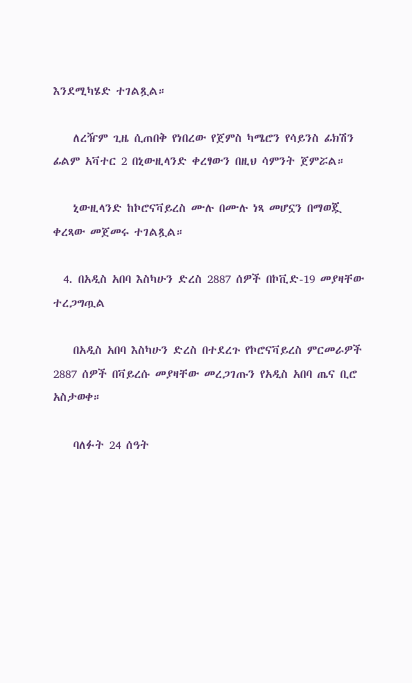እንደሚካሄድ ተገልጿል።

    ለረዥም ጊዜ ሲጠበቅ የነበረው የጀምስ ካሜሮን የሳይንስ ፊክሽን ፊልም አቫተር 2 በኒውዚላንድ ቀረፃውን በዚህ ሳምንት ጀምሯል።

    ኒውዚላንድ ከኮሮናቫይረስ ሙሉ በሙሉ ነጻ መሆኗን በማወጇ ቀረጻው መጀመሩ ተገልጿል።

  4. በአዲስ አበባ እስካሁን ድረስ 2887 ሰዎች በኮቪድ-19 መያዛቸው ተረጋግጧል

    በአዲስ አበባ እስካሁን ድረስ በተደረጉ የኮሮናቫይረስ ምርመራዎች 2887 ሰዎች በቫይረሱ መያዛቸው መረጋገጡን የአዲስ አበባ ጤና ቢሮ አስታወቀ።

    ባለፉት 24 ሰዓት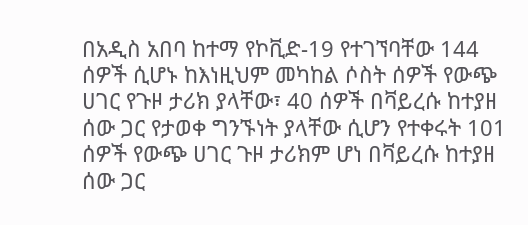በአዲስ አበባ ከተማ የኮቪድ-19 የተገኘባቸው 144 ሰዎች ሲሆኑ ከእነዚህም መካከል ሶስት ሰዎች የውጭ ሀገር የጉዞ ታሪክ ያላቸው፣ 40 ሰዎች በቫይረሱ ከተያዘ ሰው ጋር የታወቀ ግንኙነት ያላቸው ሲሆን የተቀሩት 101 ሰዎች የውጭ ሀገር ጉዞ ታሪክም ሆነ በቫይረሱ ከተያዘ ሰው ጋር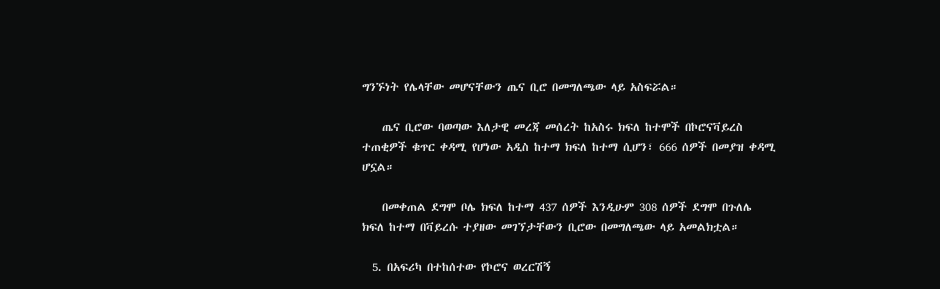ግንኙነት የሌላቸው መሆናቸውን ጤና ቢሮ በመግለጫው ላይ አስፍሯል።

    ጤና ቢሮው ባወጣው እለታዊ መረጃ መሰረት ከአስሩ ክፍለ ከተሞች በኮሮናቫይረስ ተጠቂዎች ቁጥር ቀዳሚ የሆነው አዲስ ከተማ ክፍለ ከተማ ሲሆን፣ 666 ሰዎች በመያዝ ቀዳሚ ሆኗል።

    በመቀጠል ደግሞ ቦሌ ክፍለ ከተማ 437 ሰዎች እንዲሁም 308 ሰዎች ደግሞ በጉለሌ ክፍለ ከተማ በቫይረሱ ተያዘው መገኘታቸውን ቢሮው በመግለጫው ላይ አመልክቷል።

  5. በአፍሪካ በተከሰተው የኮሮና ወረርሽኝ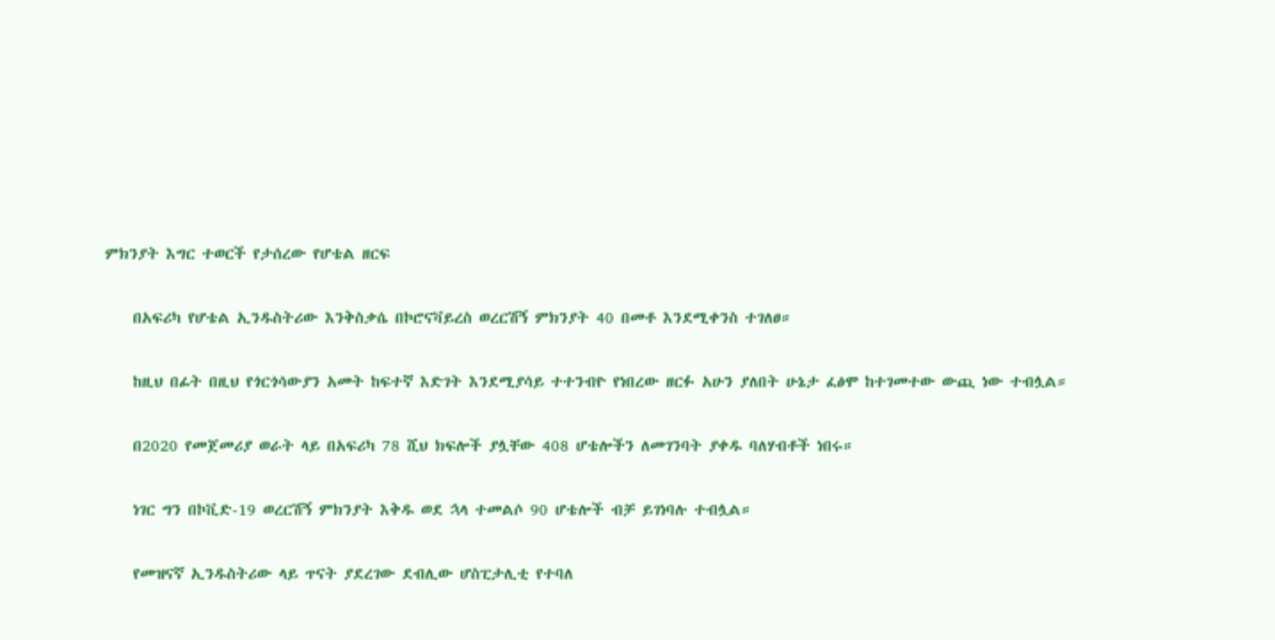ምክንያት እግር ተወርች የታሰረው የሆቴል ዘርፍ

    በአፍሪካ የሆቴል ኢንዱስትሪው እንቅስቃሴ በኮሮናቫይረስ ወረርሽኝ ምክንያት 40 በመቶ እንደሚቀንስ ተገለፀ።

    ከዚህ በፊት በዚህ የጎርጎሳውያን አመት ከፍተኛ እድገት እንደሚያሳይ ተተንብዮ የነበረው ዘርፉ አሁን ያለበት ሁኔታ ፈፅሞ ከተገመተው ውጪ ነው ተብሏል።

    በ2020 የመጀመሪያ ወራት ላይ በአፍሪካ 78 ሺህ ክፍሎች ያሏቸው 408 ሆቴሎችን ለመገንባት ያቀዱ ባለሃብቶች ነበሩ።

    ነገር ግን በኮቪድ-19 ወረርሽኝ ምክንያት እቅዱ ወደ ኋላ ተመልሶ 90 ሆቴሎች ብቻ ይገነባሉ ተብሏል።

    የመዝናኛ ኢንዱስትሪው ላይ ጥናት ያደረገው ደብሊው ሆስፒታሊቲ የተባለ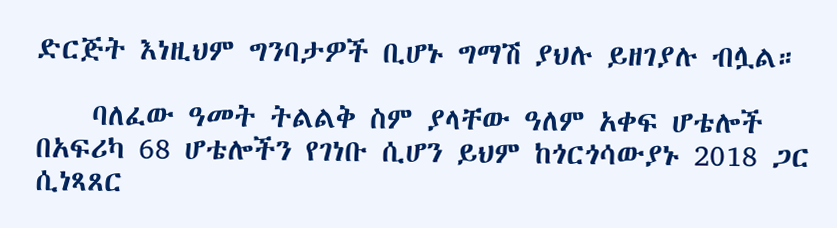ድርጅት እነዚህም ግንባታዎች ቢሆኑ ግማሽ ያህሉ ይዘገያሉ ብሏል።

    ባለፈው ዓመት ትልልቅ ስም ያላቸው ዓለም አቀፍ ሆቴሎች በአፍሪካ 68 ሆቴሎችን የገነቡ ሲሆን ይህም ከጎርጎሳውያኑ 2018 ጋር ሲነጻጸር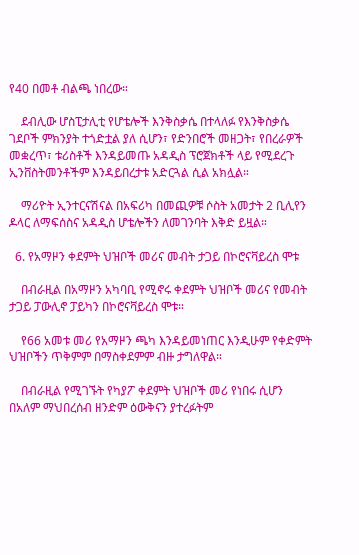የ40 በመቶ ብልጫ ነበረው።

    ደብሊው ሆስፒታሊቲ የሆቴሎች እንቅስቃሴ በተላለፉ የእንቅስቃሴ ገደቦች ምክንያት ተጎድቷል ያለ ሲሆን፣ የድንበሮች መዘጋት፣ የበረራዎች መቋረጥ፣ ቱሪስቶች እንዳይመጡ አዳዲስ ፕሮጀክቶች ላይ የሚደረጉ ኢንቨስትመንቶችም እንዳይበረታቱ አድርጓል ሲል አክሏል።

    ማሪዮት ኢንተርናሽናል በአፍሪካ በመጪዎቹ ሶስት አመታት 2 ቢሊየን ዶላር ለማፍሰስና አዳዲስ ሆቴሎችን ለመገንባት እቅድ ይዟል።

  6. የአማዞን ቀደምት ህዝቦች መሪና መብት ታጋይ በኮሮናቫይረስ ሞቱ

    በብራዚል በአማዞን አካባቢ የሚኖሩ ቀደምት ህዝቦች መሪና የመብት ታጋይ ፓውሊኖ ፓይካን በኮሮናቫይረስ ሞቱ።

    የ66 አመቱ መሪ የአማዞን ጫካ እንዳይመነጠር እንዲሁም የቀድምት ህዝቦችን ጥቅምም በማስቀደምም ብዙ ታግለዋል።

    በብራዚል የሚገኙት የካያፖ ቀደምት ህዝቦች መሪ የነበሩ ሲሆን በአለም ማህበረሰብ ዘንድም ዕውቅናን ያተረፉትም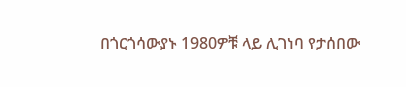በጎርጎሳውያኑ 1980ዎቹ ላይ ሊገነባ የታሰበው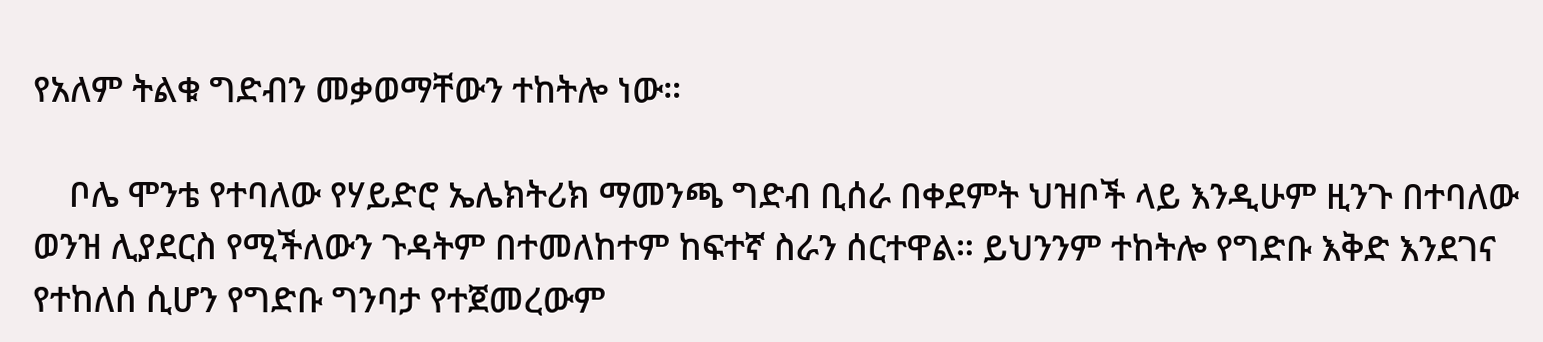የአለም ትልቁ ግድብን መቃወማቸውን ተከትሎ ነው።

    ቦሌ ሞንቴ የተባለው የሃይድሮ ኤሌክትሪክ ማመንጫ ግድብ ቢሰራ በቀደምት ህዝቦች ላይ እንዲሁም ዚንጉ በተባለው ወንዝ ሊያደርስ የሚችለውን ጉዳትም በተመለከተም ከፍተኛ ስራን ሰርተዋል። ይህንንም ተከትሎ የግድቡ እቅድ እንደገና የተከለሰ ሲሆን የግድቡ ግንባታ የተጀመረውም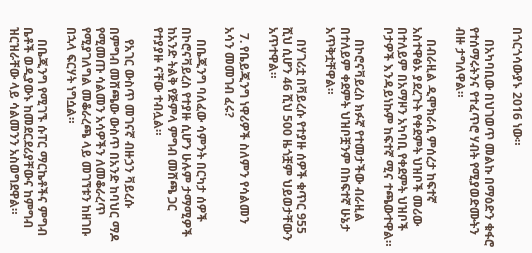በጎርጎሳውያኑ 2016 ነው።

    በአካባቢው በህገወጥ መልኩ በማዕድን ቁፋሮ የተሰማሩትንና የተፈጥሮ ሃብት የሚያወድሙትን ብዙ ታግለዋል።

    በብራዚል ዲሞክራሲ ምሰረታ ከፍተኛ አስተዋፅኦ ያደረጉት የቀደምት ህዝቦች መሪው በተለይም በአማዞን አካባቢ የቀደምት ህዝቦች ቦታዎች እንዳይነኩም ከፍተኛ ሚና ተጫውተዋል።

    በኮሮናቫይረስ ክፉኛ የተመታችው ብራዚል በተለይም ቀደምት ህዝቦቿንም በከፍተኛ ሁኔታ አጥቅቷቸዋል።

    በሃገሪቷ በቫይረሱ የተያዙ ሰዎች ቁጥር 955 ሺህ ሲሆን 46 ሺህ 500 ዜጎቿም ህይወታቸውን አጥተዋል።

  7. የቤይጂንግ ነዋሪዎች ስለምን የሳልመን አሳን መመገብ ፈሩ?

    በቤጂንግ ባለፈው ሳምንት በርካታ ሰዎች በኮሮናቫይረስ የተያዙ ሲሆን ሁሉም ታማሚዎች ከአንድ ትልቅ የጅምላ ምግብ መሸጫ ጋር የተያያዙ ናቸው ተብሏል።

    የአገር ውስጥ መገናኛ ብዙኃን ቫይረሱ በምግብ መሸጫው ውስጥ በአንድ ከባህር ማዶ የሚመጡ ሳልመን አሳዎችን ለመቆራረጥ የሚያገለግል መቆራረጫ ላይ መገኘቱን ከዘገቡ በኋላ ፍርሃት ነግሷል።

    በቤጂንግ የሚገኙ ሱፐር ማርኬቶችና ምግብ ቤቶች ወዲያውኑ ከመደርደሪያቸውና ከምግብ ዝርዝራቸው ላይ ሳልመንን አስወግደዋል።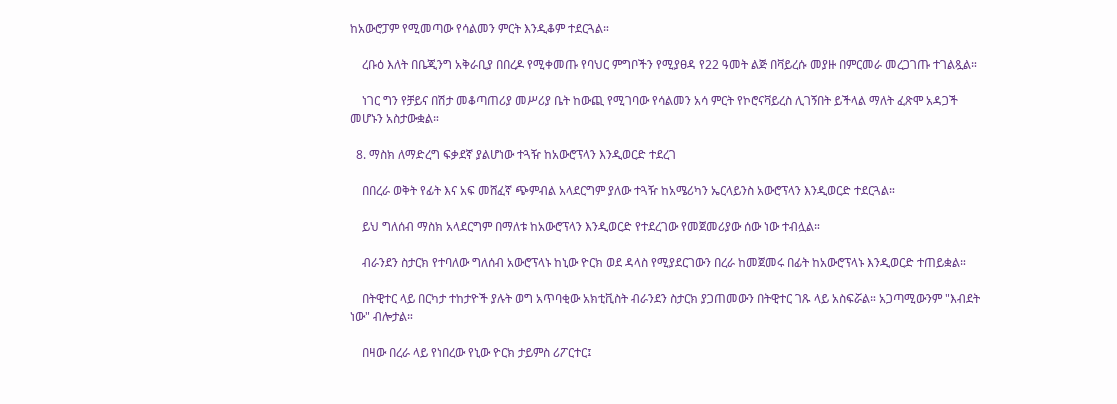ከአውሮፓም የሚመጣው የሳልመን ምርት እንዲቆም ተደርጓል።

    ረቡዕ እለት በቤጂንግ አቅራቢያ በበረዶ የሚቀመጡ የባህር ምግቦችን የሚያፀዳ የ22 ዓመት ልጅ በቫይረሱ መያዙ በምርመራ መረጋገጡ ተገልጿል።

    ነገር ግን የቻይና በሽታ መቆጣጠሪያ መሥሪያ ቤት ከውጪ የሚገባው የሳልመን አሳ ምርት የኮሮናቫይረስ ሊገኝበት ይችላል ማለት ፈጽሞ አዳጋች መሆኑን አስታውቋል።

  8. ማስክ ለማድረግ ፍቃደኛ ያልሆነው ተጓዥ ከአውሮፕላን እንዲወርድ ተደረገ

    በበረራ ወቅት የፊት እና አፍ መሸፈኛ ጭምብል አላደርግም ያለው ተጓዥ ከአሜሪካን ኤርላይንስ አውሮፕላን እንዲወርድ ተደርጓል።

    ይህ ግለሰብ ማስክ አላደርግም በማለቱ ከአውሮፕላን እንዲወርድ የተደረገው የመጀመሪያው ሰው ነው ተብሏል።

    ብራንደን ስታርክ የተባለው ግለሰብ አውሮፕላኑ ከኒው ዮርክ ወደ ዳላስ የሚያደርገውን በረራ ከመጀመሩ በፊት ከአውሮፕላኑ እንዲወርድ ተጠይቋል።

    በትዊተር ላይ በርካታ ተከታዮች ያሉት ወግ አጥባቂው አክቲቪስት ብራንደን ስታርክ ያጋጠመውን በትዊተር ገጹ ላይ አስፍሯል። አጋጣሚውንም "እብደት ነው" ብሎታል።

    በዛው በረራ ላይ የነበረው የኒው ዮርክ ታይምስ ሪፖርተር፤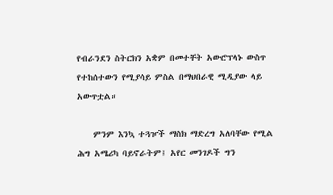የብራንደን ስትርክን አቋም በመተቸት አውሮፕላኑ ውስጥ የተከሰተውን የሚያሳይ ምስል በማህበራዊ ሚዲያው ላይ አውጥቷል።

    ምንም እንኳ ተጓዦች ማስክ ማድረግ አለባቸው የሚል ሕግ አሜሪካ ባይኖራትም፤ አየር መንገዶች ግን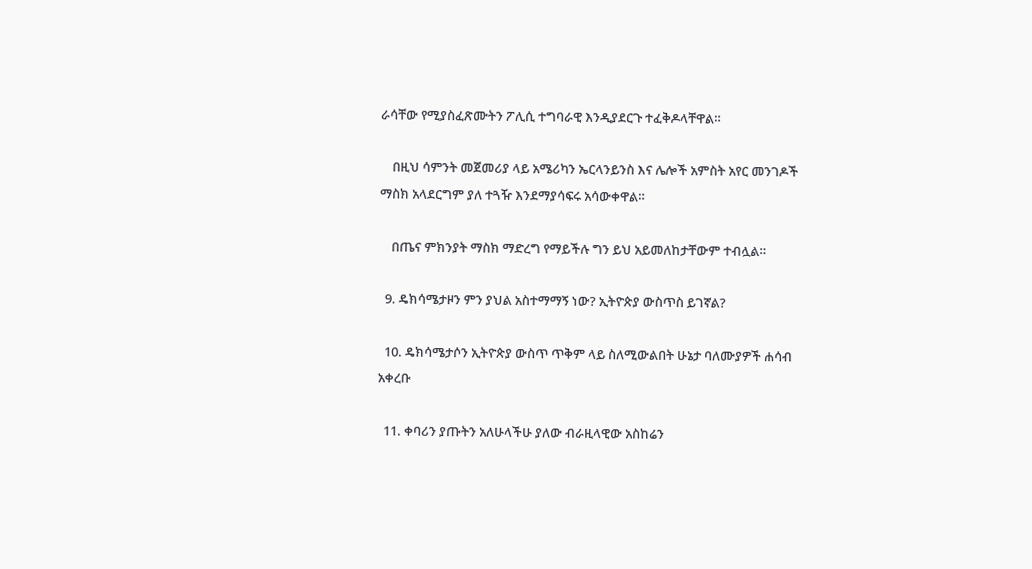ራሳቸው የሚያስፈጽሙትን ፖሊሲ ተግባራዊ እንዲያደርጉ ተፈቅዶላቸዋል።

    በዚህ ሳምንት መጀመሪያ ላይ አሜሪካን ኤርላንይንስ እና ሌሎች አምስት አየር መንገዶች ማስክ አላደርግም ያለ ተጓዥ እንደማያሳፍሩ አሳውቀዋል።

    በጤና ምክንያት ማስክ ማድረግ የማይችሉ ግን ይህ አይመለከታቸውም ተብሏል።

  9. ዴክሳሜታዞን ምን ያህል አስተማማኝ ነው? ኢትዮጵያ ውስጥስ ይገኛል?

  10. ዴክሳሜታሶን ኢትዮጵያ ውስጥ ጥቅም ላይ ስለሚውልበት ሁኔታ ባለሙያዎች ሐሳብ አቀረቡ

  11. ቀባሪን ያጡትን አለሁላችሁ ያለው ብራዚላዊው አስከሬን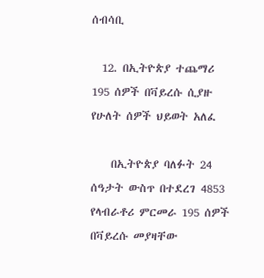ሰብሳቢ

  12. በኢትዮጵያ ተጨማሪ 195 ሰዎች በቫይረሱ ሲያዙ የሁለት ሰዎች ህይወት አለፈ

    በኢትዮጵያ ባለፉት 24 ሰዓታት ውስጥ በተደረገ 4853 የላብራቶሪ ምርመራ 195 ሰዎች በቫይረሱ መያዛቸው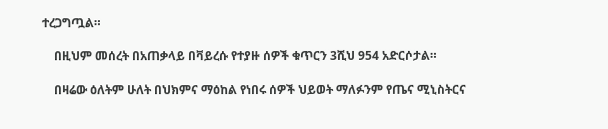ተረጋግጧል።

    በዚህም መሰረት በአጠቃላይ በቫይረሱ የተያዙ ሰዎች ቁጥርን 3ሺህ 954 አድርሶታል።

    በዛሬው ዕለትም ሁለት በህክምና ማዕከል የነበሩ ሰዎች ህይወት ማለፉንም የጤና ሚኒስትርና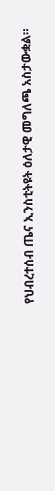የህብረተሰብ ጤና ኢንስቲትዩት ዕለታዊ መግለጫ አስታውቋል።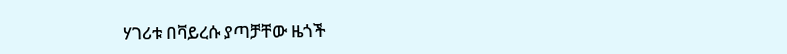ሃገሪቱ በቫይረሱ ያጣቻቸው ዜጎች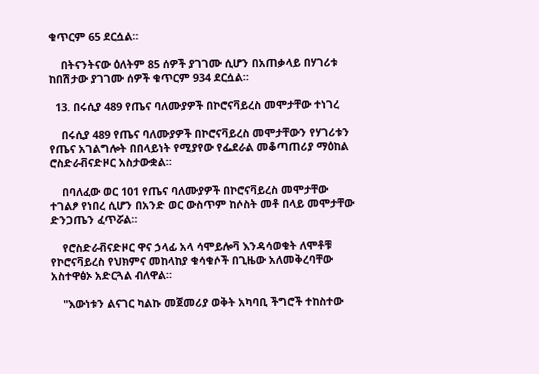ቁጥርም 65 ደርሷል።

    በትናንትናው ዕለትም 85 ሰዎች ያገገሙ ሲሆን በአጠቃላይ በሃገሪቱ ከበሽታው ያገገሙ ሰዎች ቁጥርም 934 ደርሷል።

  13. በሩሲያ 489 የጤና ባለሙያዎች በኮሮናቫይረስ መሞታቸው ተነገረ

    በሩሲያ 489 የጤና ባለሙያዎች በኮሮናቫይረስ መሞታቸውን የሃገሪቱን የጤና አገልግሎት በበላይነት የሚያየው የፌደራል መቆጣጠሪያ ማዕከል ሮስድራቭናድዞር አስታውቋል።

    በባለፈው ወር 101 የጤና ባለሙያዎች በኮሮናቫይረስ መሞታቸው ተገልፆ የነበረ ሲሆን በአንድ ወር ውስጥም ከሶስት መቶ በላይ መሞታቸው ድንጋጤን ፈጥሯል።

    የሮስድራቭናድዞር ዋና ኃላፊ አላ ሳሞይሎቫ እንዳሳወቁት ለሞቶቹ የኮሮናቫይረስ የህክምና መከላከያ ቁሳቁሶች በጊዜው አለመቅረባቸው አስተዋፅኦ አድርጓል ብለዋል።

    "እውነቱን ልናገር ካልኩ መጀመሪያ ወቅት አካባቢ ችግሮች ተከስተው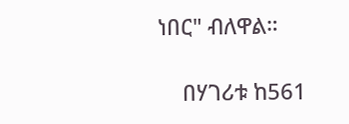ነበር" ብለዋል።

    በሃገሪቱ ከ561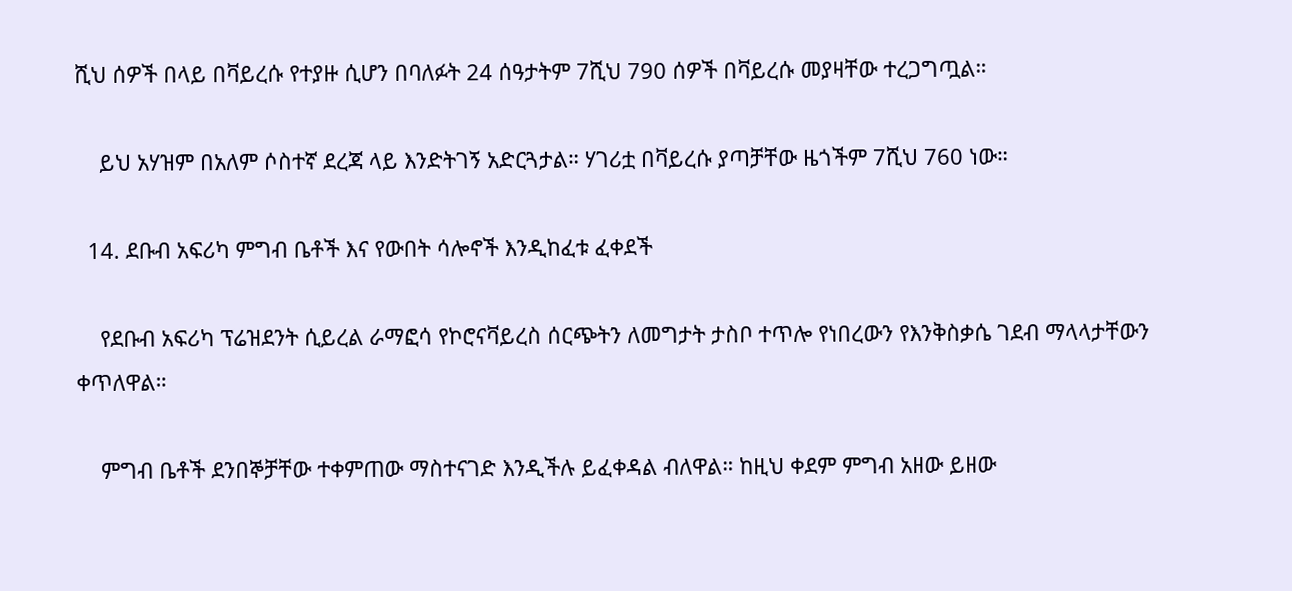ሺህ ሰዎች በላይ በቫይረሱ የተያዙ ሲሆን በባለፉት 24 ሰዓታትም 7ሺህ 790 ሰዎች በቫይረሱ መያዛቸው ተረጋግጧል።

    ይህ አሃዝም በአለም ሶስተኛ ደረጃ ላይ እንድትገኝ አድርጓታል። ሃገሪቷ በቫይረሱ ያጣቻቸው ዜጎችም 7ሺህ 760 ነው።

  14. ደቡብ አፍሪካ ምግብ ቤቶች እና የውበት ሳሎኖች እንዲከፈቱ ፈቀደች

    የደቡብ አፍሪካ ፕሬዝደንት ሲይረል ራማፎሳ የኮሮናቫይረስ ሰርጭትን ለመግታት ታስቦ ተጥሎ የነበረውን የእንቅስቃሴ ገደብ ማላላታቸውን ቀጥለዋል።

    ምግብ ቤቶች ደንበኞቻቸው ተቀምጠው ማስተናገድ እንዲችሉ ይፈቀዳል ብለዋል። ከዚህ ቀደም ምግብ አዘው ይዘው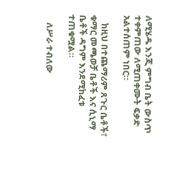ለሚሄዱ እንጂ ምግብ ቤት ውስጥ ተቀምጠው ለሚጠቀሙት ፍቃድ አልተሰጠም ነበር።

    ከዚህ በተጨማሪም ጸጉር ቤቶች፣ ቁማር መጫወቻ ቤቶች እና ሲኒማ ቤቶች ዳግም እንደሚከፈቱ ተጠቁሟል።

    ለሥራ ተብለው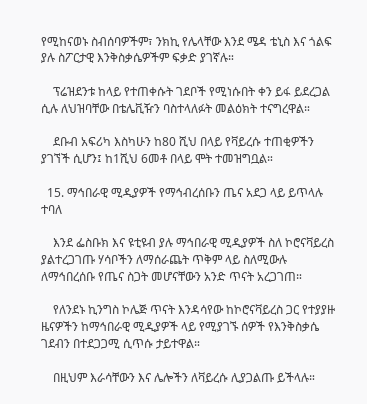የሚከናወኑ ስብሰባዎችም፣ ንክኪ የሌላቸው እንደ ሜዳ ቴኒስ እና ጎልፍ ያሉ ስፖርታዊ እንቅስቃሴዎችም ፍቃድ ያገኛሉ።

    ፕሬዝደንቱ ከላይ የተጠቀሱት ገደቦች የሚነሱበት ቀን ይፋ ይደረጋል ሲሉ ለህዝባቸው በቴሌቪዥን ባስተላለፉት መልዕክት ተናግረዋል።

    ደቡብ አፍሪካ እስካሁን ከ80 ሺህ በላይ የቫይረሱ ተጠቂዎችን ያገኘች ሲሆን፤ ከ1ሺህ 6መቶ በላይ ሞት ተመዝግቧል።

  15. ማኅበራዊ ሚዲያዎች የማኅብረሰቡን ጤና አደጋ ላይ ይጥላሉ ተባለ

    እንደ ፌስቡክ እና ዩቲዩብ ያሉ ማኅበራዊ ሚዲያዎች ስለ ኮሮናቫይረስ ያልተረጋገጡ ሃሳቦችን ለማሰራጨት ጥቅም ላይ ስለሚውሉ ለማኅበረሰቡ የጤና ስጋት መሆናቸውን አንድ ጥናት አረጋገጠ።

    የለንደኑ ኪንግስ ኮሌጅ ጥናት እንዳሳየው ከኮሮናቫይረስ ጋር የተያያዙ ዜናዎችን ከማኅበራዊ ሚዲያዎች ላይ የሚያገኙ ሰዎች የእንቅስቃሴ ገደብን በተደጋጋሚ ሲጥሱ ታይተዋል።

    በዚህም እራሳቸውን እና ሌሎችን ለቫይረሱ ሊያጋልጡ ይችላሉ።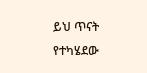ይህ ጥናት የተካሄደው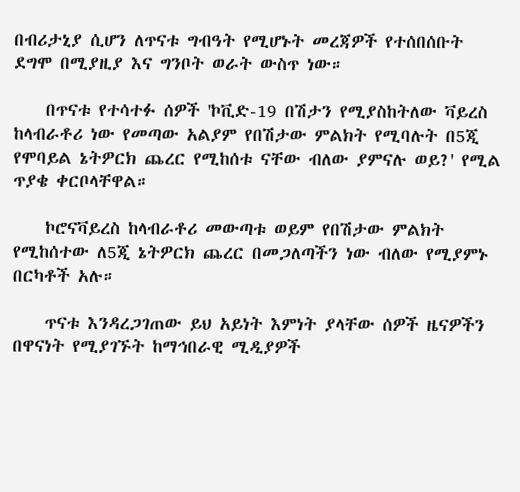በብሪታኒያ ሲሆን ለጥናቱ ግብዓት የሚሆኑት መረጃዎች የተሰበሰቡት ደግሞ በሚያዚያ እና ግንቦት ወራት ውስጥ ነው።

    በጥናቱ የተሳተፉ ሰዎች 'ኮቪድ-19 በሽታን የሚያስከትለው ቫይረስ ከላብራቶሪ ነው የመጣው አልያም የበሽታው ምልክት የሚባሉት በ5ጂ የሞባይል ኔትዎርክ ጨረር የሚከሰቱ ናቸው ብለው ያምናሉ ወይ?' የሚል ጥያቄ ቀርቦላቸዋል።

    ኮሮናቫይረስ ከላብራቶሪ መውጣቱ ወይም የበሽታው ምልክት የሚከሰተው ለ5ጂ ኔትዎርክ ጨረር በመጋለጣችን ነው ብለው የሚያምኑ በርካቶች አሉ።

    ጥናቱ እንዳረጋገጠው ይህ አይነት እምነት ያላቸው ሰዎች ዜናዎችን በዋናነት የሚያገኙት ከማኅበራዊ ሚዲያዎች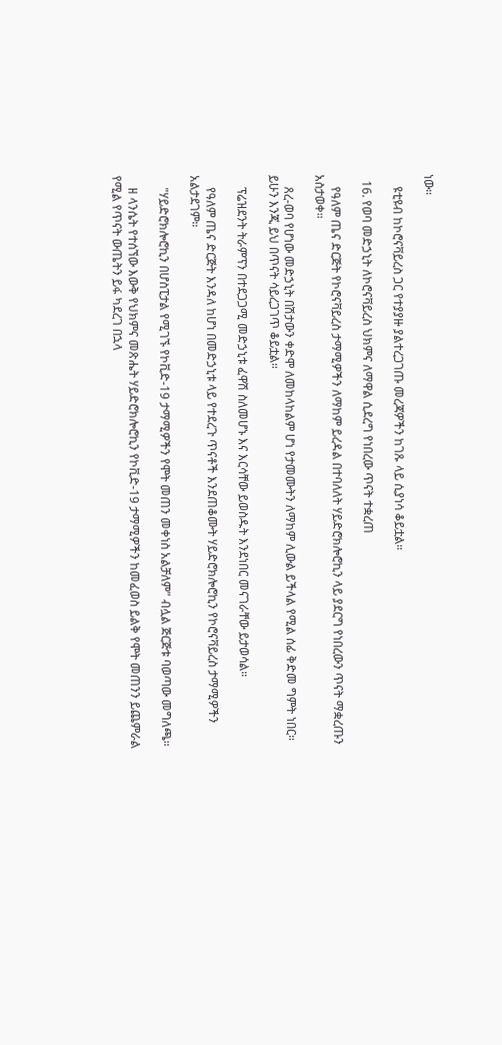ነው።

    ዩቲዩብ ከኮሮናቫይረስ ጋር የተያያዙ ያልተረጋገጡ መረጃዎችን ከገጹ ላይ ሲያነሳ ቆይቷል።

  16. የወባ መድኃኒት ለኮሮናቫይረስ ህክምና ለማዋል ሲደረግ የነበረው ጥናት ተቋረጠ

    የዓለም ጤና ድርጅት የኮሮናቫይረስ ታማሚዎችን ለማከም ይረዳል በተባለለት ሃይድሮክሎሮኪን ላይ ያደርግ የነበረውን ጥናት ማቋረጡን አስታወቀ።

    ጸረ-ወባ የሆነው መድኃኒት በሽታውን ቀድሞ ለመከላከልም ሆነ የታመሙትን ለማከም ሊውል ይችላል የሚል ሰፊ ቅድመ ግምት ነበር። ይሁን እንጂ ይህ በጥናት ሳይረጋገጥ ቆይቷል።

    ፕሬዝደንት ትራምፕን በተደጋጋሚ መድኃኒቱ ፈዋሽ ስለመሆኑ እና እርሳቸው ይወስዱት እንደነበር መናገራቸው ይታወሳል።

    የዓለም ጤና ድርጅት እንዳለ ከሆነ በመድኃኒቱ ላይ የተደረጉ ጥናቶች እንደጠቆሙት ሃይድሮክሎሮኪን የኮሮናቫይረስ ታማሚዎችን አልታደገም።

    "ሃይድሮክሎሮኪን በሆስፒታል የሚገኙ የኮቪድ-19 ታማሚዎችን የሞት መጠን መቀነስ አልቻለም" ብሏል ጅርጅቱ ባወጣው መግለጫ።

    ዘ ላንሴት የተሰኘው እውቅ የህክምና መጽሔት ሃይድሮክሎሮኪን የኮቪድ-19 ታማሚዎችን ከመፈወስ ይልቅ የሞት መጠንን ይጨምራል የሚል የጥናት ውጤትን ይፋ ካደረገ በኋላ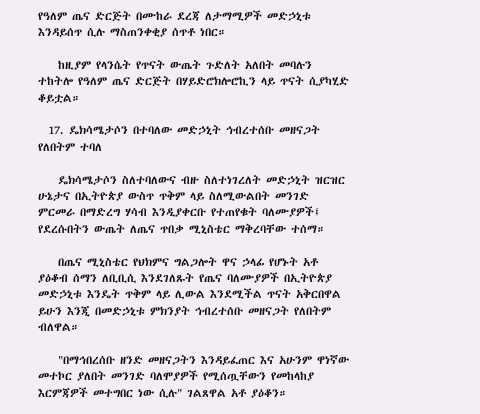የዓለም ጤና ድርጅት በሙከራ ደረጃ ለታማሚዎች መድኃኒቱ እንዳይሰጥ ሲሉ ማስጠንቀቂያ ሰጥቶ ነበር።

    ከዚያም የላንሴት የጥናት ውጤት ጉድለት አለበት መባሉን ተከትሎ የዓለም ጤና ድርጅት በሃይድሮክሎሮኪን ላይ ጥናት ሲያካሂድ ቆይቷል።

  17. ዴክሳሜታሶን በተባለው መድኃኒት ኅብረተሰቡ መዘናጋት የለበትም ተባለ

    ዴክሳሜታሶን ስለተባለውና ብዙ ስለተነገረለት መድኃኒት ዝርዝር ሁኔታና በኢትዮጵያ ውስጥ ጥቅም ላይ ስለሚውልበት መንገድ ምርመራ በማድረግ ሃሳብ እንዲያቀርቡ የተጠየቁት ባለሙያዎች፤ የደረሱበትን ውጤት ለጤና ጥበቃ ሚኒስቴር ማቅረባቸው ተሰማ።

    በጤና ሚኒስቴር የህክምና ግልጋሎት ዋና ኃላፊ የሆኑት አቶ ያዕቆብ ሰማን ለቢቢሲ እንደገለጹት የጤና ባለሙያዎች በኢትዮጵያ መድኃኒቱ እንዴት ጥቅም ላይ ሊውል እንደሚችል ጥናት አቅርበዋል ይሁን እንጂ በመድኃኒቱ ምክንያት ኅብረተሰቡ መዘናጋት የለበትም ብለዋል።

    "በማኅበረሰቡ ዘንድ መዘናጋትን እንዳይፈጠር እና አሁንም ዋነኛው መተኮር ያለበት መንገድ ባለሞያዎች የሚሰጧቸውን የመከላከያ እርምጃዎች መተግበር ነው ሲሉ" ገልጸዋል አቶ ያዕቆን።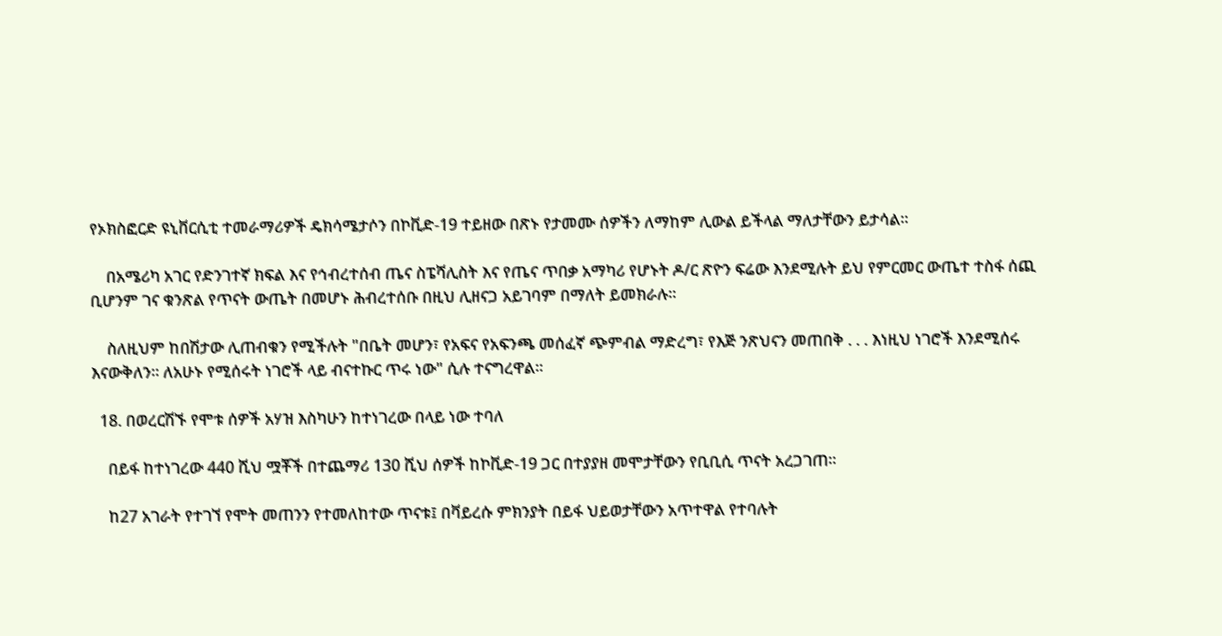የኦክስፎርድ ዩኒቨርሲቲ ተመራማሪዎች ዴክሳሜታሶን በኮቪድ-19 ተይዘው በጽኑ የታመሙ ሰዎችን ለማከም ሊውል ይችላል ማለታቸውን ይታሳል።

    በአሜሪካ አገር የድንገተኛ ክፍል እና የኅብረተሰብ ጤና ስፔሻሊስት እና የጤና ጥበቃ አማካሪ የሆኑት ዶ/ር ጽዮን ፍሬው እንደሚሉት ይህ የምርመር ውጤተ ተስፋ ሰጪ ቢሆንም ገና ቁንጽል የጥናት ውጤት በመሆኑ ሕብረተሰቡ በዚህ ሊዘናጋ አይገባም በማለት ይመክራሉ።

    ስለዚህም ከበሽታው ሊጠብቁን የሚችሉት "በቤት መሆን፣ የአፍና የአፍንጫ መሰፈኛ ጭምብል ማድረግ፣ የእጅ ንጽህናን መጠበቅ . . . እነዚህ ነገሮች እንደሚሰሩ እናውቅለን። ለአሁኑ የሚሰሩት ነገሮች ላይ ብናተኩር ጥሩ ነው" ሲሉ ተናግረዋል።

  18. በወረርሽኙ የሞቱ ሰዎች አሃዝ እስካሁን ከተነገረው በላይ ነው ተባለ

    በይፋ ከተነገረው 440 ሺህ ሟቾች በተጨማሪ 130 ሺህ ሰዎች ከኮቪድ-19 ጋር በተያያዘ መሞታቸውን የቢቢሲ ጥናት አረጋገጠ።

    ከ27 አገራት የተገኘ የሞት መጠንን የተመለከተው ጥናቱ፤ በቫይረሱ ምክንያት በይፋ ህይወታቸውን አጥተዋል የተባሉት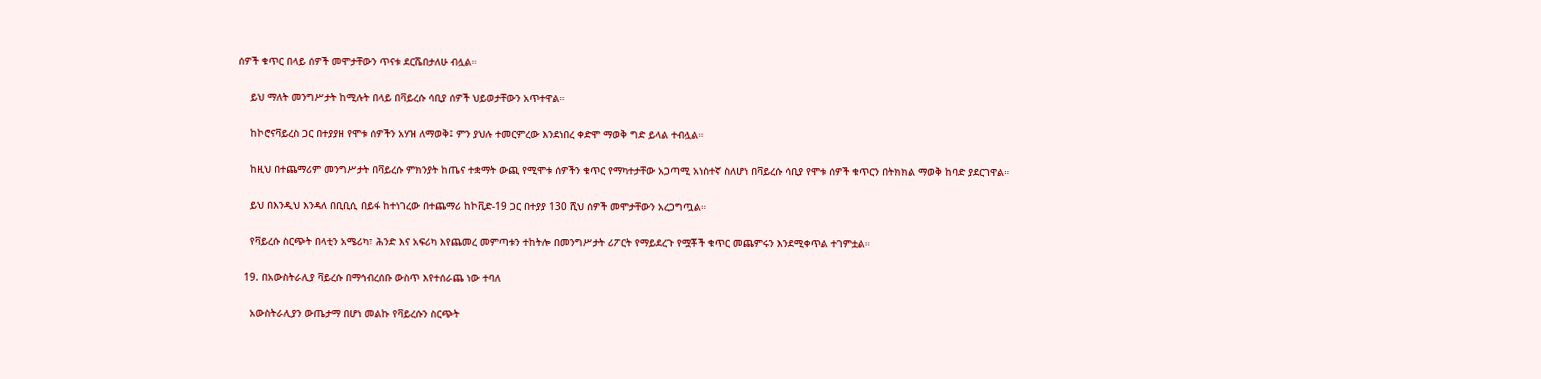ሰዎች ቁጥር በላይ ሰዎች መሞታቸውን ጥናቱ ደርሼበታለሁ ብሏል።

    ይህ ማለት መንግሥታት ከሚሉት በላይ በቫይረሱ ሳቢያ ሰዎች ህይወታቸውን አጥተዋል።

    ከኮሮናቫይረስ ጋር በተያያዘ የሞቱ ሰዎችን አሃዝ ለማወቅ፤ ምን ያህሉ ተመርምረው እንደነበረ ቀድሞ ማወቅ ግድ ይላል ተብሏል።

    ከዚህ በተጨማሪም መንግሥታት በቫይረሱ ምክንያት ከጤና ተቋማት ውጪ የሚሞቱ ሰዎችን ቁጥር የማካተታቸው አጋጣሚ አነስተኛ ስለሆነ በቫይረሱ ሳቢያ የሞቱ ሰዎች ቁጥርን በትክክል ማወቅ ከባድ ያደርገዋል።

    ይህ በእንዲህ እንዳለ በቢቢሲ በይፋ ከተነገረው በተጨማሪ ከኮቪድ-19 ጋር በተያያ 130 ሺህ ሰዎች መሞታቸውን አረጋግጧል።

    የቫይረሱ ስርጭት በላቲን አሜሪካ፣ ሕንድ እና አፍሪካ እየጨመረ መምጣቱን ተከትሎ በመንግሥታት ሪፖርት የማይደረጉ የሟቾች ቁጥር መጨምሩን እንደሚቀጥል ተገምቷል።

  19. በአውስትራሊያ ቫይረሱ በማኅብረሰቡ ውስጥ እየተሰራጨ ነው ተባለ

    አውስትራሊያን ውጤታማ በሆነ መልኩ የቫይረሱን ስርጭት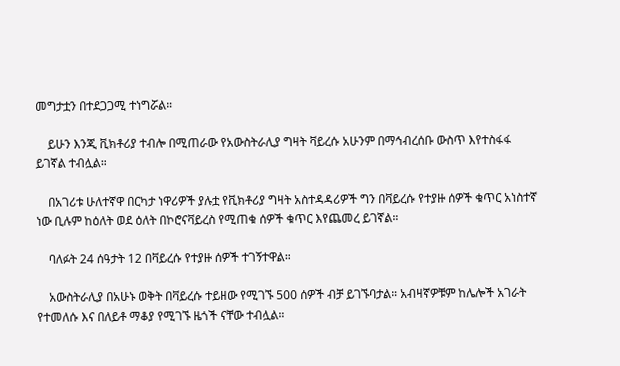መግታቷን በተደጋጋሚ ተነግሯል።

    ይሁን እንጂ ቪክቶሪያ ተብሎ በሚጠራው የአውስትራሊያ ግዛት ቫይረሱ አሁንም በማኅብረሰቡ ውስጥ እየተስፋፋ ይገኛል ተብሏል።

    በአገሪቱ ሁለተኛዋ በርካታ ነዋሪዎች ያሉቷ የቪክቶሪያ ግዛት አስተዳዳሪዎች ግን በቫይረሱ የተያዙ ሰዎች ቁጥር አነስተኛ ነው ቢሉም ከዕለት ወደ ዕለት በኮሮናቫይረስ የሚጠቁ ሰዎች ቁጥር እየጨመረ ይገኛል።

    ባለፉት 24 ሰዓታት 12 በቫይረሱ የተያዙ ሰዎች ተገኝተዋል።

    አውስትራሊያ በአሁኑ ወቅት በቫይረሱ ተይዘው የሚገኙ 500 ሰዎች ብቻ ይገኙባታል። አብዛኛዎቹም ከሌሎች አገራት የተመለሱ እና በለይቶ ማቆያ የሚገኙ ዜጎች ናቸው ተብሏል።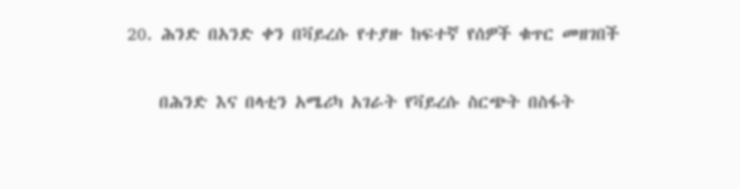20. ሕንድ በአንድ ቀን በቫይረሱ የተያዙ ከፍተኛ የሰዎች ቁጥር መዘገበች

    በሕንድ እና በላቲን አሜሪካ አገራት የቫይረሱ ስርጭት በስፋት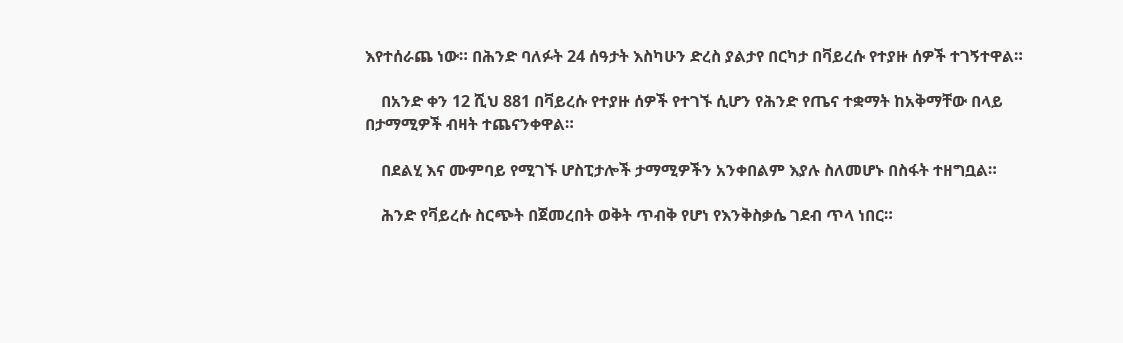እየተሰራጨ ነው። በሕንድ ባለፉት 24 ሰዓታት እስካሁን ድረስ ያልታየ በርካታ በቫይረሱ የተያዙ ሰዎች ተገኝተዋል።

    በአንድ ቀን 12 ሺህ 881 በቫይረሱ የተያዙ ሰዎች የተገኙ ሲሆን የሕንድ የጤና ተቋማት ከአቅማቸው በላይ በታማሚዎች ብዛት ተጨናንቀዋል።

    በደልሂ እና ሙምባይ የሚገኙ ሆስፒታሎች ታማሚዎችን አንቀበልም እያሉ ስለመሆኑ በስፋት ተዘግቧል።

    ሕንድ የቫይረሱ ስርጭት በጀመረበት ወቅት ጥብቅ የሆነ የእንቅስቃሴ ገደብ ጥላ ነበር።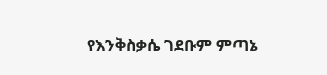የእንቅስቃሴ ገደቡም ምጣኔ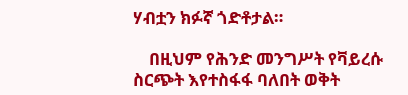ሃብቷን ክፉኛ ጎድቶታል።

    በዚህም የሕንድ መንግሥት የቫይረሱ ስርጭት እየተስፋፋ ባለበት ወቅት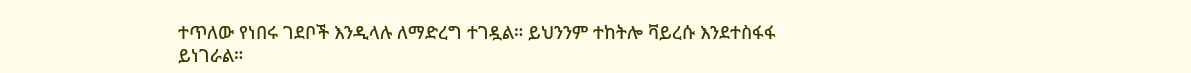ተጥለው የነበሩ ገደቦች እንዲላሉ ለማድረግ ተገዷል። ይህንንም ተከትሎ ቫይረሱ እንደተስፋፋ ይነገራል።